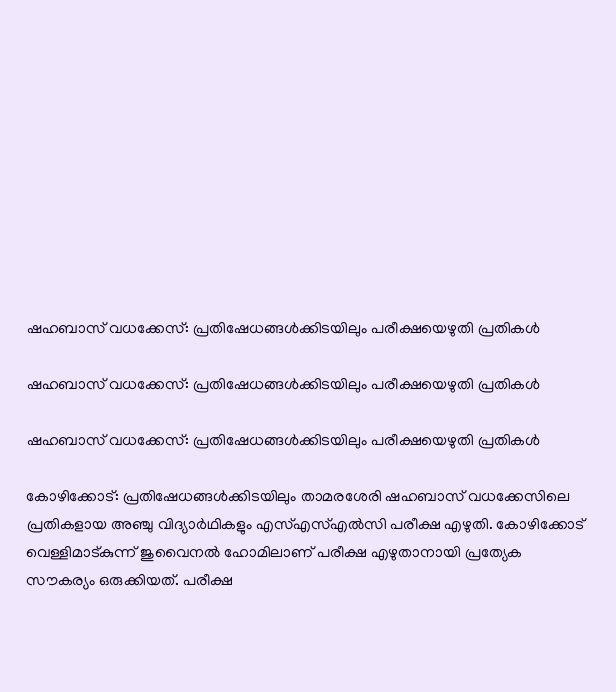ഷഹബാസ് വധക്കേസ്: പ്രതിഷേധങ്ങള്‍ക്കിടയിലും പരീക്ഷയെഴുതി പ്രതികള്‍

ഷഹബാസ് വധക്കേസ്: പ്രതിഷേധങ്ങള്‍ക്കിടയിലും പരീക്ഷയെഴുതി പ്രതികള്‍

ഷഹബാസ് വധക്കേസ്: പ്രതിഷേധങ്ങള്‍ക്കിടയിലും പരീക്ഷയെഴുതി പ്രതികള്‍

കോഴിക്കോട്: പ്രതിഷേധങ്ങള്‍ക്കിടയിലും താമരശേരി ഷഹബാസ് വധക്കേസിലെ പ്രതികളായ അഞ്ചു വിദ്യാര്‍ഥികളും എസ്എസ്എല്‍സി പരീക്ഷ എഴുതി. കോഴിക്കോട് വെള്ളിമാട്കുന്ന് ജുവൈനല്‍ ഹോമിലാണ് പരീക്ഷ എഴുതാനായി പ്രത്യേക സൗകര്യം ഒരുക്കിയത്. പരീക്ഷ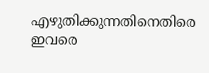എഴുതിക്കുന്നതിനെതിരെ ഇവരെ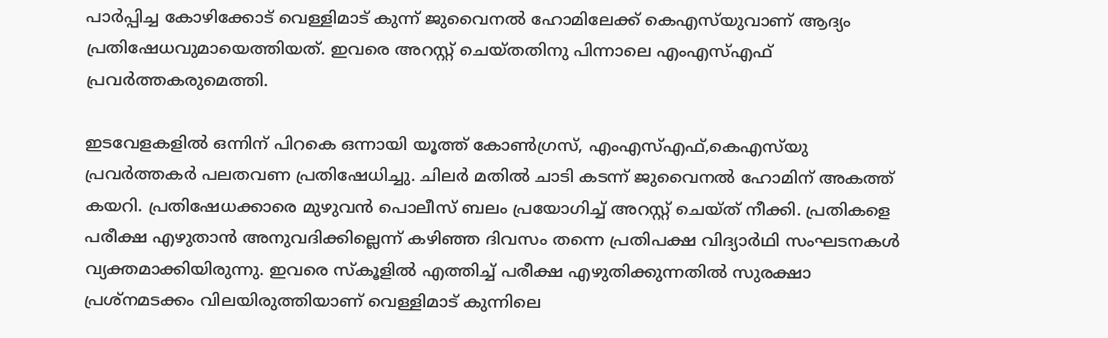പാര്‍പ്പിച്ച കോഴിക്കോട് വെള്ളിമാട് കുന്ന് ജുവൈനല്‍ ഹോമിലേക്ക് കെഎസ്‌യുവാണ് ആദ്യം പ്രതിഷേധവുമായെത്തിയത്. ഇവരെ അറസ്റ്റ് ചെയ്തതിനു പിന്നാലെ എംഎസ്എഫ് പ്രവര്‍ത്തകരുമെത്തി.

ഇടവേളകളില്‍ ഒന്നിന് പിറകെ ഒന്നായി യൂത്ത് കോണ്‍ഗ്രസ്, എംഎസ്എഫ്,കെഎസ്‌യു പ്രവര്‍ത്തകര്‍ പലതവണ പ്രതിഷേധിച്ചു. ചിലര്‍ മതില്‍ ചാടി കടന്ന് ജുവൈനല്‍ ഹോമിന് അകത്ത് കയറി. പ്രതിഷേധക്കാരെ മുഴുവന്‍ പൊലീസ് ബലം പ്രയോഗിച്ച് അറസ്റ്റ് ചെയ്ത് നീക്കി. പ്രതികളെ പരീക്ഷ എഴുതാന്‍ അനുവദിക്കില്ലെന്ന് കഴിഞ്ഞ ദിവസം തന്നെ പ്രതിപക്ഷ വിദ്യാര്‍ഥി സംഘടനകള്‍ വ്യക്തമാക്കിയിരുന്നു. ഇവരെ സ്‌കൂളില്‍ എത്തിച്ച് പരീക്ഷ എഴുതിക്കുന്നതില്‍ സുരക്ഷാ പ്രശ്നമടക്കം വിലയിരുത്തിയാണ് വെള്ളിമാട് കുന്നിലെ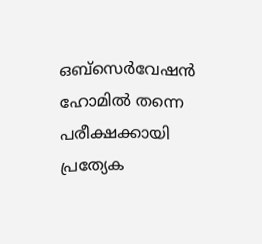ഒബ്‌സെര്‍വേഷന്‍ ഹോമില്‍ തന്നെ പരീക്ഷക്കായി പ്രത്യേക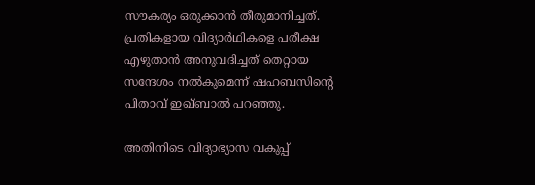സൗകര്യം ഒരുക്കാന്‍ തീരുമാനിച്ചത്. പ്രതികളായ വിദ്യാര്‍ഥികളെ പരീക്ഷ എഴുതാന്‍ അനുവദിച്ചത് തെറ്റായ സന്ദേശം നല്‍കുമെന്ന് ഷഹബസിന്റെ പിതാവ് ഇഖ്ബാല്‍ പറഞ്ഞു.

അതിനിടെ വിദ്യാഭ്യാസ വകുപ്പ്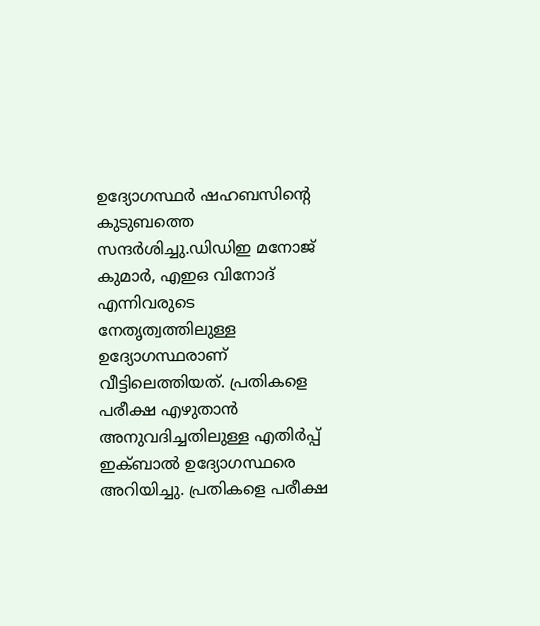ഉദ്യോഗസ്ഥര്‍ ഷഹബസിന്റെ കുടുബത്തെ സന്ദര്‍ശിച്ചു.ഡിഡിഇ മനോജ് കുമാര്‍, എഇഒ വിനോദ് എന്നിവരുടെ നേതൃത്വത്തിലുള്ള ഉദ്യോഗസ്ഥരാണ് വീട്ടിലെത്തിയത്. പ്രതികളെ പരീക്ഷ എഴുതാന്‍ അനുവദിച്ചതിലുള്ള എതിര്‍പ്പ് ഇക്ബാല്‍ ഉദ്യോഗസ്ഥരെ അറിയിച്ചു. പ്രതികളെ പരീക്ഷ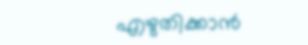എഴുതിക്കാന്‍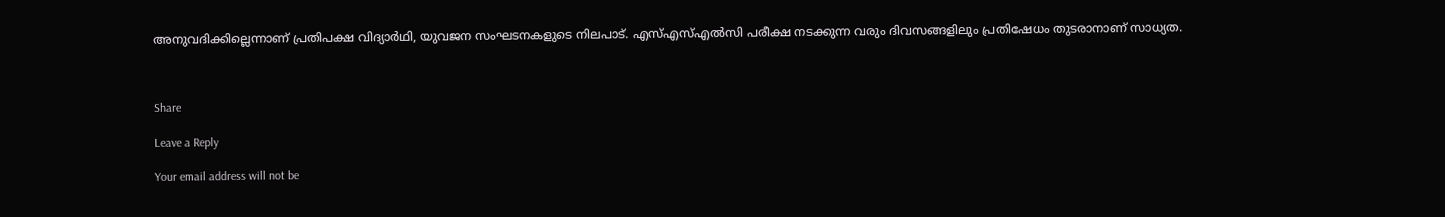അനുവദിക്കില്ലെന്നാണ് പ്രതിപക്ഷ വിദ്യാര്‍ഥി, യുവജന സംഘടനകളുടെ നിലപാട്. എസ്എസ്എല്‍സി പരീക്ഷ നടക്കുന്ന വരും ദിവസങ്ങളിലും പ്രതിഷേധം തുടരാനാണ് സാധ്യത.



Share

Leave a Reply

Your email address will not be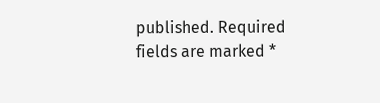published. Required fields are marked *